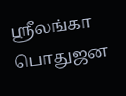ஸ்ரீலங்கா பொதுஜன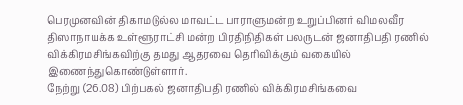பெரமுனவின் திகாமடுல்ல மாவட்ட பாராளுமன்ற உறுப்பினர் விமலவீர திஸாநாயக்க உள்ளூராட்சி மன்ற பிரதிநிதிகள் பலருடன் ஜனாதிபதி ரணில் விக்கிரமசிங்கவிற்கு தமது ஆதரவை தெரிவிக்கும் வகையில் இணைந்துகொண்டுள்ளார்.
நேற்று (26.08) பிற்பகல் ஜனாதிபதி ரணில் விக்கிரமசிங்கவை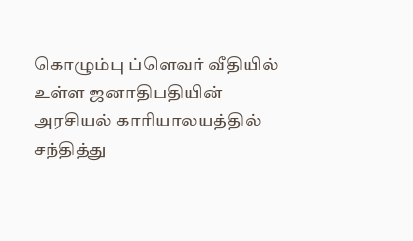கொழும்பு ப்ளெவர் வீதியில் உள்ள ஜனாதிபதியின் அரசியல் காரியாலயத்தில் சந்தித்து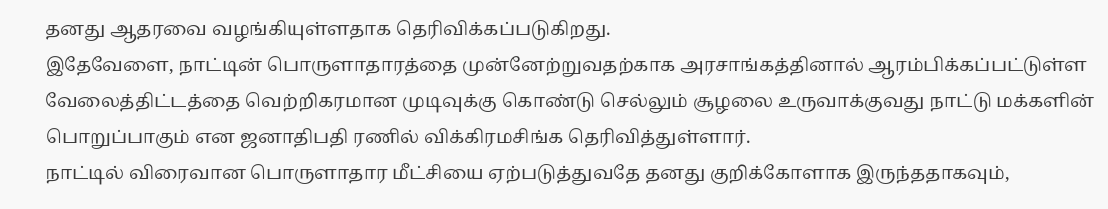தனது ஆதரவை வழங்கியுள்ளதாக தெரிவிக்கப்படுகிறது.
இதேவேளை, நாட்டின் பொருளாதாரத்தை முன்னேற்றுவதற்காக அரசாங்கத்தினால் ஆரம்பிக்கப்பட்டுள்ள வேலைத்திட்டத்தை வெற்றிகரமான முடிவுக்கு கொண்டு செல்லும் சூழலை உருவாக்குவது நாட்டு மக்களின் பொறுப்பாகும் என ஜனாதிபதி ரணில் விக்கிரமசிங்க தெரிவித்துள்ளார்.
நாட்டில் விரைவான பொருளாதார மீட்சியை ஏற்படுத்துவதே தனது குறிக்கோளாக இருந்ததாகவும்,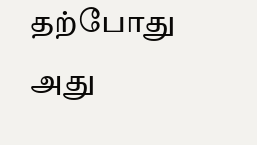தற்போது அது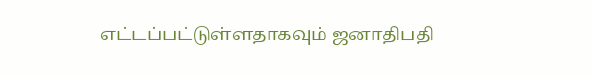எட்டப்பட்டுள்ளதாகவும் ஜனாதிபதி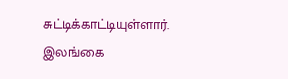சுட்டிக்காட்டியுள்ளார்.
இலங்கை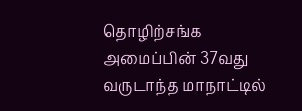தொழிற்சங்க அமைப்பின் 37வது வருடாந்த மாநாட்டில்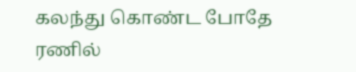கலந்து கொண்ட போதே ரணில்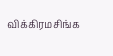விக்கிரமசிங்க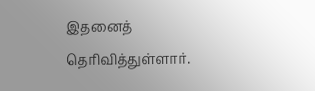இதனைத் தெரிவித்துள்ளார்.